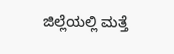ಜಿಲ್ಲೆಯಲ್ಲಿ ಮತ್ತೆ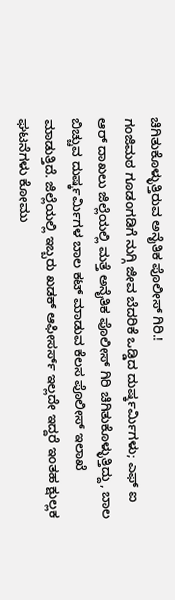ಚಿಗಿತುಕೊಳ್ಳುತ್ತಿರುವ ಅನೈತಿಕ ಪೊಲೀಸ್ ಗಿರಿ.!
ಗಂಜಿಮಠ ಗೂಡಂಗಡಿಗೆ ನುಗ್ಗಿ ಜೀವ ಬೆದರಿಕೆ ಒಡ್ಡಿದ ದುರ್ಷ್ಕರ್ಮಿಗಳು; ಎಫ್ ಐ ಆರ್ ದಾಖಲು ಜಿಲ್ಲೆಯಲ್ಲಿ ಮತ್ತೆ ಅನೈತಿಕ ಪೊಲೀಸ್ ಗಿರಿ ಚಿಗಿತುಕೊಳ್ಳುತ್ತಿದ್ದು, ಬಾಲ ಬಿಚ್ಚುವ ದುರ್ಷ್ಕರ್ಮಿಗಳ ಬಾಲ ಕಟ್ ಮಾಡುವ ಕೆಲಸ ಪೊಲೀಸ್ ಇಲಾಖೆ ಮಾಡುತ್ತಿದೆ. ಜಿಲ್ಲೆಯಲ್ಲಿ ಇಬ್ಬರು ಖಡಕ್ ಆಫೀಸರ್ಸ್ ಇಲ್ಲದೇ ಇದ್ದರೆ ಇಂತಹ ಕ್ಷುಲ್ಲಕ ಘಟನೆಗಳು ಕೋಮು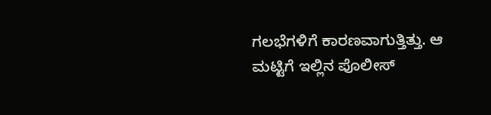ಗಲಭೆಗಳಿಗೆ ಕಾರಣವಾಗುತ್ತಿತ್ತು. ಆ ಮಟ್ಟಿಗೆ ಇಲ್ಲಿನ ಪೊಲೀಸ್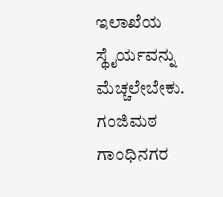ಇಲಾಖೆಯ ಸ್ಥೈರ್ಯವನ್ನು ಮೆಚ್ಚಲೇಬೇಕು. ಗಂಜಿಮಠ ಗಾಂಧಿನಗರ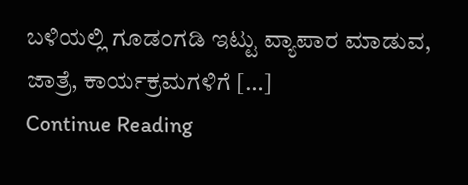ಬಳಿಯಲ್ಲಿ ಗೂಡಂಗಡಿ ಇಟ್ಟು ವ್ಯಾಪಾರ ಮಾಡುವ, ಜಾತ್ರೆ, ಕಾರ್ಯಕ್ರಮಗಳಿಗೆ […]
Continue Reading